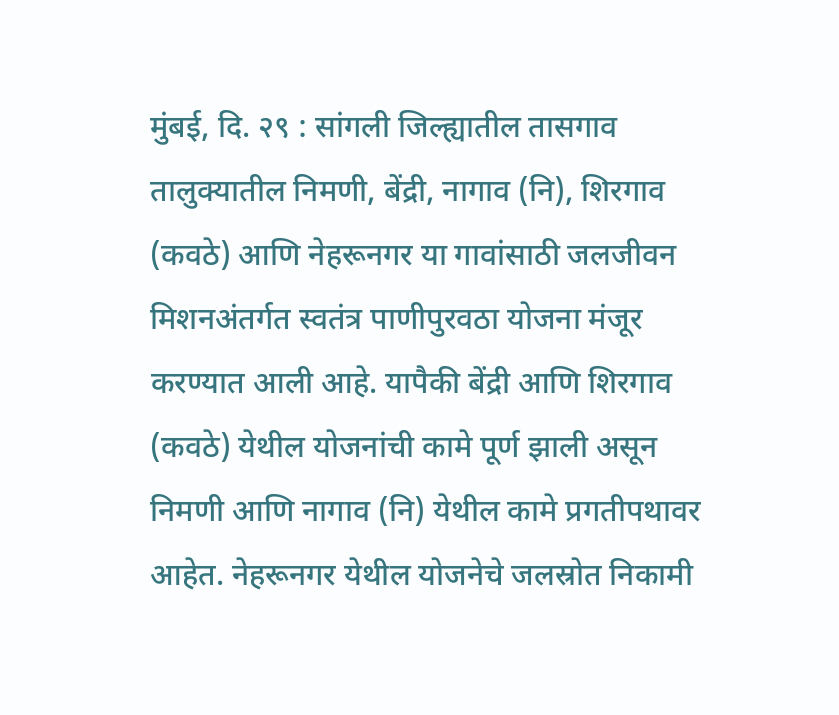मुंबई, दि. २९ : सांगली जिल्ह्यातील तासगाव तालुक्यातील निमणी, बेंद्री, नागाव (नि), शिरगाव (कवठे) आणि नेहरूनगर या गावांसाठी जलजीवन मिशनअंतर्गत स्वतंत्र पाणीपुरवठा योजना मंजूर करण्यात आली आहे. यापैकी बेंद्री आणि शिरगाव (कवठे) येथील योजनांची कामे पूर्ण झाली असून निमणी आणि नागाव (नि) येथील कामे प्रगतीपथावर आहेत. नेहरूनगर येथील योजनेचे जलस्रोत निकामी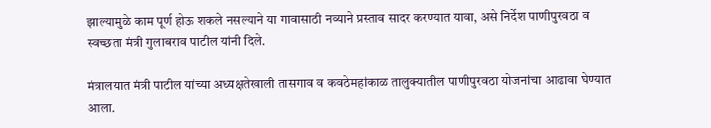झाल्यामुळे काम पूर्ण होऊ शकले नसल्याने या गावासाठी नव्याने प्रस्ताव सादर करण्यात यावा, असे निर्देश पाणीपुरवठा व स्वच्छता मंत्री गुलाबराव पाटील यांनी दिले.

मंत्रालयात मंत्री पाटील यांच्या अध्यक्षतेखाली तासगाव व कवठेमहांकाळ तालुक्यातील पाणीपुरवठा योजनांचा आढावा घेण्यात आला.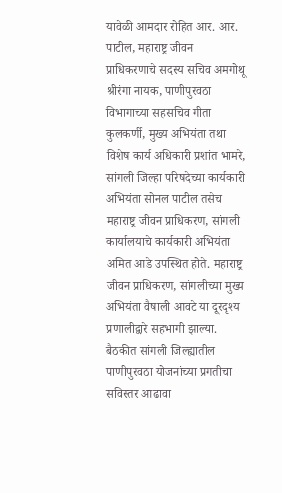यावेळी आमदार रोहित आर. आर. पाटील, महाराष्ट्र जीवन प्राधिकरणाचे सदस्य सचिव अमगोथू श्रीरंगा नायक, पाणीपुरवठा विभागाच्या सहसचिव गीता कुलकर्णी, मुख्य अभियंता तथा विशेष कार्य अधिकारी प्रशांत भामरे, सांगली जिल्हा परिषदेच्या कार्यकारी अभियंता सोनल पाटील तसेच महाराष्ट्र जीवन प्राधिकरण, सांगली कार्यालयाचे कार्यकारी अभियंता अमित आडे उपस्थित होते. महाराष्ट्र जीवन प्राधिकरण, सांगलीच्या मुख्य अभियंता वैषाली आवटे या दूरदृश्य प्रणालीद्वारे सहभागी झाल्या.
बैठकीत सांगली जिल्ह्यातील पाणीपुरवठा योजनांच्या प्रगतीचा सविस्तर आढावा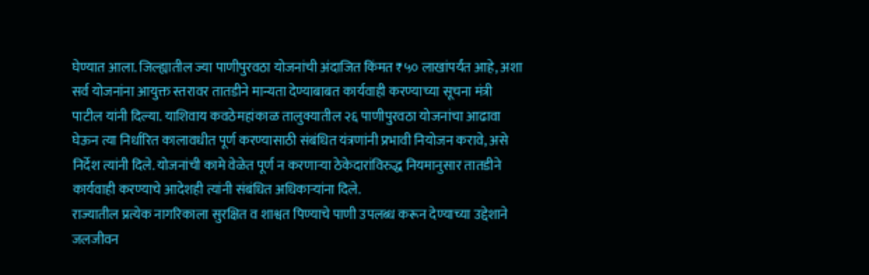घेण्यात आला. जिल्ह्यातील ज्या पाणीपुरवठा योजनांची अंदाजित किंमत ₹५० लाखांपर्यंत आहे, अशा सर्व योजनांना आयुक्त स्तरावर तातडीने मान्यता देण्याबाबत कार्यवाही करण्याच्या सूचना मंत्री पाटील यांनी दिल्या. याशिवाय कवठेमहांकाळ तालुक्यातील २६ पाणीपुरवठा योजनांचा आढावा घेऊन त्या निर्धारित कालावधीत पूर्ण करण्यासाठी संबंधित यंत्रणांनी प्रभावी नियोजन करावे, असे निर्देश त्यांनी दिले. योजनांची कामे वेळेत पूर्ण न करणाऱ्या ठेकेदारांविरुद्ध नियमानुसार तातडीने कार्यवाही करण्याचे आदेशही त्यांनी संबंधित अधिकाऱ्यांना दिले.
राज्यातील प्रत्येक नागरिकाला सुरक्षित व शाश्वत पिण्याचे पाणी उपलब्ध करून देण्याच्या उद्देशाने जलजीवन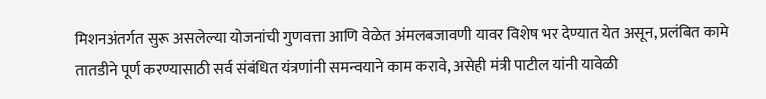मिशनअंतर्गत सुरू असलेल्या योजनांची गुणवत्ता आणि वेळेत अंमलबजावणी यावर विशेष भर देण्यात येत असून, प्रलंबित कामे तातडीने पूर्ण करण्यासाठी सर्व संबंधित यंत्रणांनी समन्वयाने काम करावे, असेही मंत्री पाटील यांनी यावेळी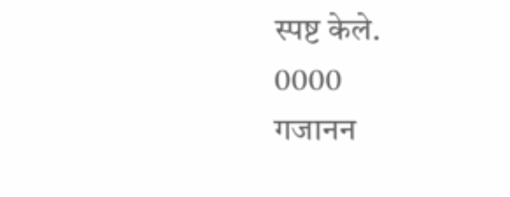स्पष्ट केले.
0000
गजानन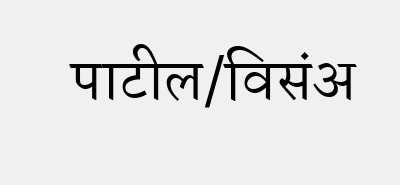पाटील/विसंअ